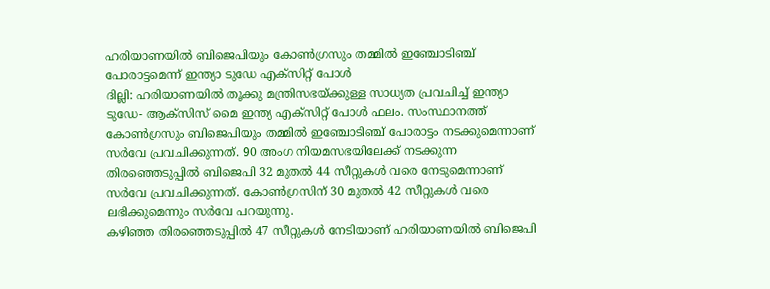ഹരിയാണയിൽ ബിജെപിയും കോൺഗ്രസും തമ്മിൽ ഇഞ്ചോടിഞ്ച് പോരാട്ടമെന്ന് ഇന്ത്യാ ടുഡേ എക്സിറ്റ് പോൾ
ദില്ലി: ഹരിയാണയിൽ തൂക്കു മന്ത്രിസഭയ്ക്കുള്ള സാധ്യത പ്രവചിച്ച് ഇന്ത്യാ ടുഡേ- ആക്സിസ് മൈ ഇന്ത്യ എക്സിറ്റ് പോൾ ഫലം. സംസ്ഥാനത്ത് കോൺഗ്രസും ബിജെപിയും തമ്മിൽ ഇഞ്ചോടിഞ്ച് പോരാട്ടം നടക്കുമെന്നാണ് സർവേ പ്രവചിക്കുന്നത്. 90 അംഗ നിയമസഭയിലേക്ക് നടക്കുന്ന തിരഞ്ഞെടുപ്പിൽ ബിജെപി 32 മുതൽ 44 സീറ്റുകൾ വരെ നേടുമെന്നാണ് സർവേ പ്രവചിക്കുന്നത്. കോൺഗ്രസിന് 30 മുതൽ 42 സീറ്റുകൾ വരെ ലഭിക്കുമെന്നും സർവേ പറയുന്നു.
കഴിഞ്ഞ തിരഞ്ഞെടുപ്പിൽ 47 സീറ്റുകൾ നേടിയാണ് ഹരിയാണയിൽ ബിജെപി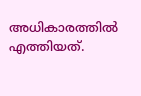അധികാരത്തിൽ എത്തിയത്.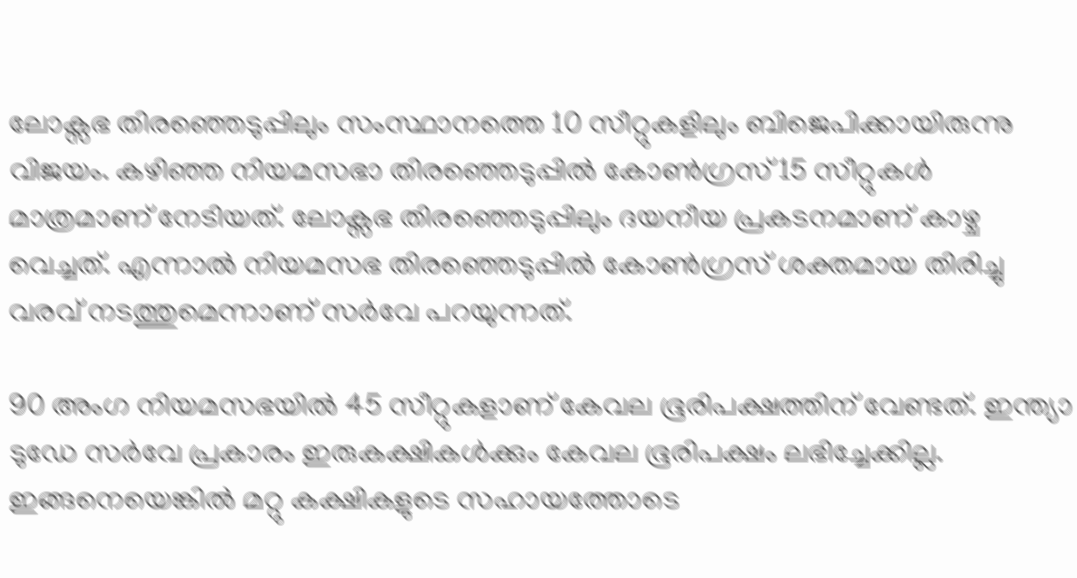ലോക്സഭ തിരഞ്ഞെടുപ്പിലും സംസ്ഥാനത്തെ 10 സീറ്റുകളിലും ബിജെപിക്കായിരുന്നു വിജയം. കഴിഞ്ഞ നിയമസഭാ തിരഞ്ഞെടുപ്പിൽ കോൺഗ്രസ് 15 സീറ്റുകൾ മാത്രമാണ് നേടിയത്. ലോക്സഭ തിരഞ്ഞെടുപ്പിലും ദയനീയ പ്രകടനമാണ് കാഴ്ച വെച്ചത്. എന്നാൽ നിയമസഭ തിരഞ്ഞെടുപ്പിൽ കോൺഗ്രസ് ശക്തമായ തിരിച്ചു വരവ് നടത്തുമെന്നാണ് സർവേ പറയുന്നത്.

90 അംഗ നിയമസഭയിൽ 45 സീറ്റുകളാണ് കേവല ഭൂരിപക്ഷത്തിന് വേണ്ടത്. ഇന്ത്യാ ടുഡേ സർവേ പ്രകാരം ഇരുകക്ഷികൾക്കും കേവല ഭൂരിപക്ഷം ലഭിച്ചേക്കില്ല. ഇങ്ങനെയെങ്കിൽ മറ്റു കക്ഷികളുടെ സഹായത്തോടെ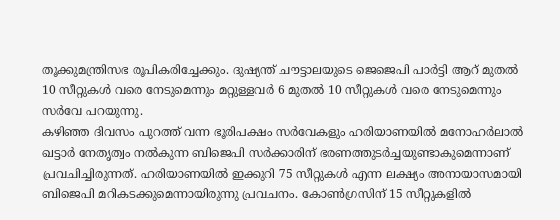തൂക്കുമന്ത്രിസഭ രൂപികരിച്ചേക്കും. ദുഷ്യന്ത് ചൗട്ടാലയുടെ ജെജെപി പാർട്ടി ആറ് മുതൽ 10 സീറ്റുകൾ വരെ നേടുമെന്നും മറ്റുള്ളവർ 6 മുതൽ 10 സീറ്റുകൾ വരെ നേടുമെന്നും സർവേ പറയുന്നു.
കഴിഞ്ഞ ദിവസം പുറത്ത് വന്ന ഭൂരിപക്ഷം സർവേകളും ഹരിയാണയിൽ മനോഹർലാൽ ഖട്ടാർ നേതൃത്വം നൽകുന്ന ബിജെപി സർക്കാരിന് ഭരണത്തുടർച്ചയുണ്ടാകുമെന്നാണ് പ്രവചിച്ചിരുന്നത്. ഹരിയാണയിൽ ഇക്കുറി 75 സീറ്റുകൾ എന്ന ലക്ഷ്യം അനായാസമായി ബിജെപി മറികടക്കുമെന്നായിരുന്നു പ്രവചനം. കോൺഗ്രസിന് 15 സീറ്റുകളിൽ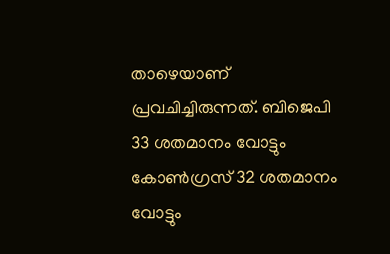താഴെയാണ് പ്രവചിച്ചിരുന്നത്. ബിജെപി 33 ശതമാനം വോട്ടും കോൺഗ്രസ് 32 ശതമാനം വോട്ടും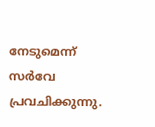നേടുമെന്ന് സർവേ പ്രവചിക്കുന്നു.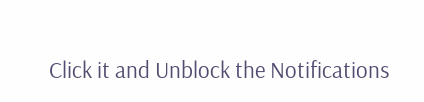Click it and Unblock the Notifications